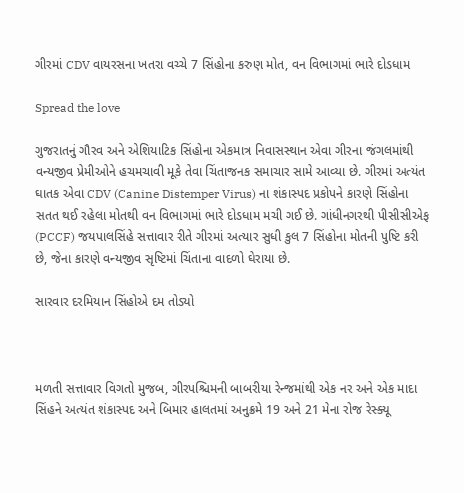ગીરમાં CDV વાયરસના ખતરા વચ્ચે 7 સિંહોના કરુણ મોત, વન વિભાગમાં ભારે દોડધામ

Spread the love

ગુજરાતનું ગૌરવ અને એશિયાટિક સિંહોના એકમાત્ર નિવાસસ્થાન એવા ગીરના જંગલમાંથી વન્યજીવ પ્રેમીઓને હચમચાવી મૂકે તેવા ચિંતાજનક સમાચાર સામે આવ્યા છે. ગીરમાં અત્યંત ઘાતક એવા CDV (Canine Distemper Virus) ના શંકાસ્પદ પ્રકોપને કારણે સિંહોના સતત થઈ રહેલા મોતથી વન વિભાગમાં ભારે દોડધામ મચી ગઈ છે. ગાંધીનગરથી પીસીસીએફ (PCCF) જયપાલસિંહે સત્તાવાર રીતે ગીરમાં અત્યાર સુધી કુલ 7 સિંહોના મોતની પુષ્ટિ કરી છે, જેના કારણે વન્યજીવ સૃષ્ટિમાં ચિંતાના વાદળો ઘેરાયા છે.

સારવાર દરમિયાન સિંહોએ દમ તોડ્યો



મળતી સત્તાવાર વિગતો મુજબ, ગીરપશ્ચિમની બાબરીયા રેન્જમાંથી એક નર અને એક માદા સિંહને અત્યંત શંકાસ્પદ અને બિમાર હાલતમાં અનુક્રમે 19 અને 21 મેના રોજ રેસ્ક્યૂ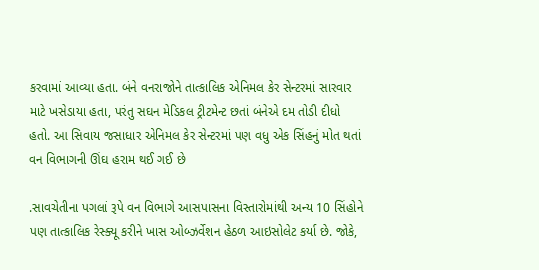કરવામાં આવ્યા હતા. બંને વનરાજોને તાત્કાલિક એનિમલ કેર સેન્ટરમાં સારવાર માટે ખસેડાયા હતા, પરંતુ સઘન મેડિકલ ટ્રીટમેન્ટ છતાં બંનેએ દમ તોડી દીધો હતો. આ સિવાય જસાધાર એનિમલ કેર સેન્ટરમાં પણ વધુ એક સિંહનું મોત થતાં વન વિભાગની ઊંઘ હરામ થઈ ગઈ છે

.સાવચેતીના પગલાં રૂપે વન વિભાગે આસપાસના વિસ્તારોમાંથી અન્ય 10 સિંહોને પણ તાત્કાલિક રેસ્ક્યૂ કરીને ખાસ ઓબ્ઝર્વેશન હેઠળ આઇસોલેટ કર્યા છે. જોકે,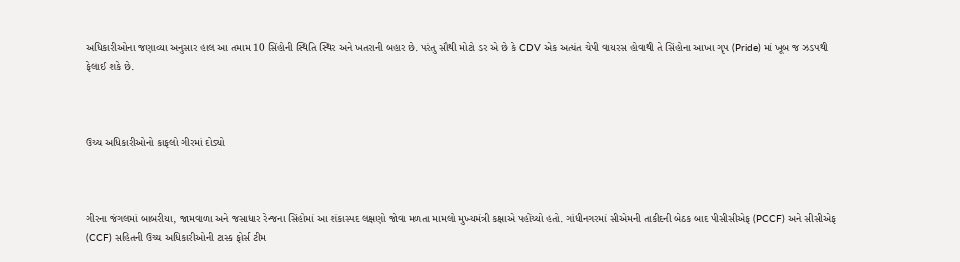અધિકારીઓના જણાવ્યા અનુસાર હાલ આ તમામ 10 સિંહોની સ્થિતિ સ્થિર અને ખતરાની બહાર છે. પરંતુ સૌથી મોટો ડર એ છે કે CDV એક અત્યંત ચેપી વાયરસ હોવાથી તે સિંહોના આખા ગૃપ (Pride) માં ખૂબ જ ઝડપથી ફેલાઈ શકે છે.



ઉચ્ચ અધિકારીઓનો કાફલો ગીરમાં દોડ્યો



ગીરના જંગલમાં બાબરીયા, જામવાળા અને જસાધાર રેન્જના સિંહોમાં આ શંકાસ્પદ લક્ષણો જોવા મળતા મામલો મુખ્યમંત્રી કક્ષાએ પહોંચ્યો હતો. ગાંધીનગરમાં સીએમની તાકીદની બેઠક બાદ પીસીસીએફ (PCCF) અને સીસીએફ (CCF) સહિતની ઉચ્ચ અધિકારીઓની ટાસ્ક ફોર્સ ટીમ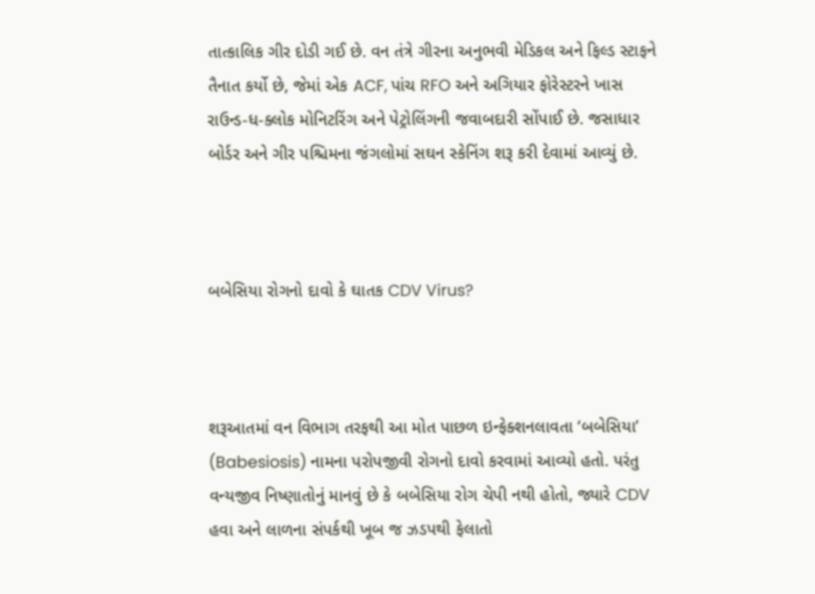તાત્કાલિક ગીર દોડી ગઈ છે. વન તંત્રે ગીરના અનુભવી મેડિકલ અને ફિલ્ડ સ્ટાફને તૈનાત કર્યો છે, જેમાં એક ACF, પાંચ RFO અને અગિયાર ફોરેસ્ટરને ખાસ રાઉન્ડ-ધ-ક્લોક મોનિટરિંગ અને પેટ્રોલિંગની જવાબદારી સોંપાઈ છે. જસાધાર બોર્ડર અને ગીર પશ્ચિમના જંગલોમાં સઘન સ્કેનિંગ શરૂ કરી દેવામાં આવ્યું છે.



બબેસિયા રોગનો દાવો કે ઘાતક CDV Virus?



શરૂઆતમાં વન વિભાગ તરફથી આ મોત પાછળ ઇન્ફેક્શનલાવતા ‘બબેસિયા’ (Babesiosis) નામના પરોપજીવી રોગનો દાવો કરવામાં આવ્યો હતો. પરંતુ વન્યજીવ નિષ્ણાતોનું માનવું છે કે બબેસિયા રોગ ચેપી નથી હોતો, જ્યારે CDV હવા અને લાળના સંપર્કથી ખૂબ જ ઝડપથી ફેલાતો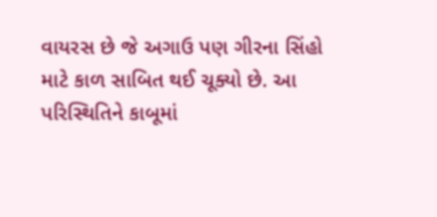વાયરસ છે જે અગાઉ પણ ગીરના સિંહો માટે કાળ સાબિત થઈ ચૂક્યો છે. આ પરિસ્થિતિને કાબૂમાં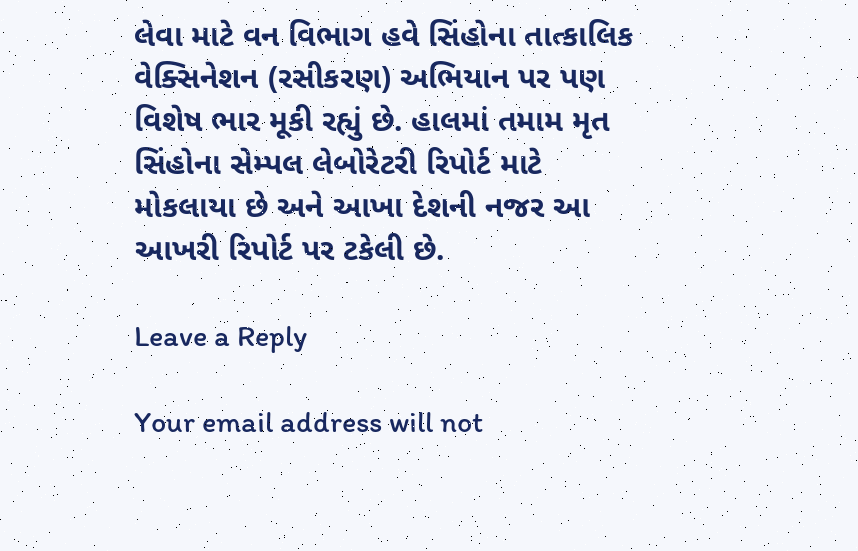લેવા માટે વન વિભાગ હવે સિંહોના તાત્કાલિક વેક્સિનેશન (રસીકરણ) અભિયાન પર પણ વિશેષ ભાર મૂકી રહ્યું છે. હાલમાં તમામ મૃત સિંહોના સેમ્પલ લેબોરેટરી રિપોર્ટ માટે મોકલાયા છે અને આખા દેશની નજર આ આખરી રિપોર્ટ પર ટકેલી છે.

Leave a Reply

Your email address will not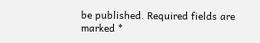be published. Required fields are marked *